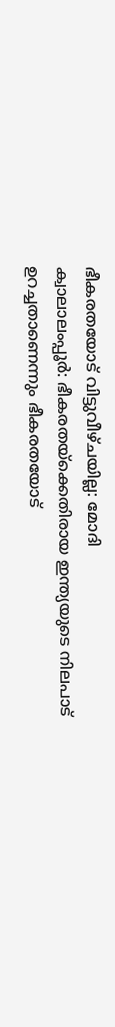ഭീകരതയോട് വിട്ടുവീഴ്ചയില്ല: മോദി
ക്വാലാലംപ്പൂർ: ഭീകരതയ്ക്കെതിരായ ഇന്ത്യയുടെ നിലപാട് ഉറച്ചതാണെന്നും ഭീകരതയോട്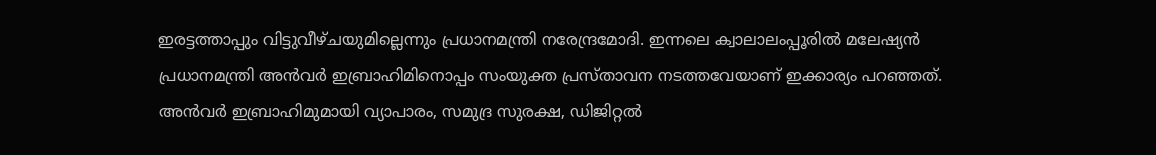ഇരട്ടത്താപ്പും വിട്ടുവീഴ്ചയുമില്ലെന്നും പ്രധാനമന്ത്രി നരേന്ദ്രമോദി. ഇന്നലെ ക്വാലാലംപ്പൂരിൽ മലേഷ്യൻ പ്രധാനമന്ത്രി അൻവർ ഇബ്രാഹിമിനൊപ്പം സംയുക്ത പ്രസ്താവന നടത്തവേയാണ് ഇക്കാര്യം പറഞ്ഞത്.
അൻവർ ഇബ്രാഹിമുമായി വ്യാപാരം, സമുദ്ര സുരക്ഷ, ഡിജിറ്റൽ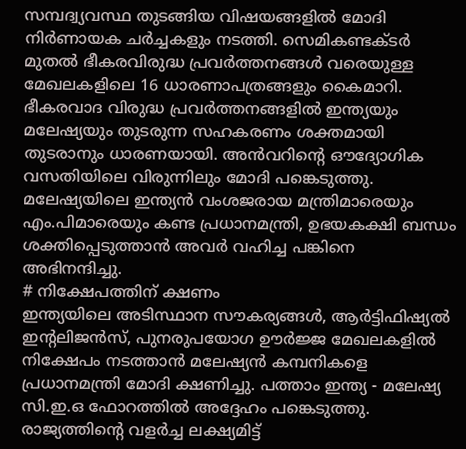സമ്പദ്വ്യവസ്ഥ തുടങ്ങിയ വിഷയങ്ങളിൽ മോദി നിർണായക ചർച്ചകളും നടത്തി. സെമികണ്ടക്ടർ മുതൽ ഭീകരവിരുദ്ധ പ്രവർത്തനങ്ങൾ വരെയുള്ള മേഖലകളിലെ 16 ധാരണാപത്രങ്ങളും കൈമാറി.
ഭീകരവാദ വിരുദ്ധ പ്രവർത്തനങ്ങളിൽ ഇന്ത്യയും മലേഷ്യയും തുടരുന്ന സഹകരണം ശക്തമായി തുടരാനും ധാരണയായി. അൻവറിന്റെ ഔദ്യോഗിക വസതിയിലെ വിരുന്നിലും മോദി പങ്കെടുത്തു. മലേഷ്യയിലെ ഇന്ത്യൻ വംശജരായ മന്ത്രിമാരെയും എം.പിമാരെയും കണ്ട പ്രധാനമന്ത്രി, ഉഭയകക്ഷി ബന്ധം ശക്തിപ്പെടുത്താൻ അവർ വഹിച്ച പങ്കിനെ അഭിനന്ദിച്ചു.
# നിക്ഷേപത്തിന് ക്ഷണം
ഇന്ത്യയിലെ അടിസ്ഥാന സൗകര്യങ്ങൾ, ആർട്ടിഫിഷ്യൽ ഇന്റലിജൻസ്, പുനരുപയോഗ ഊർജ്ജ മേഖലകളിൽ നിക്ഷേപം നടത്താൻ മലേഷ്യൻ കമ്പനികളെ പ്രധാനമന്ത്രി മോദി ക്ഷണിച്ചു. പത്താം ഇന്ത്യ - മലേഷ്യ സി.ഇ.ഒ ഫോറത്തിൽ അദ്ദേഹം പങ്കെടുത്തു. രാജ്യത്തിന്റെ വളർച്ച ലക്ഷ്യമിട്ട്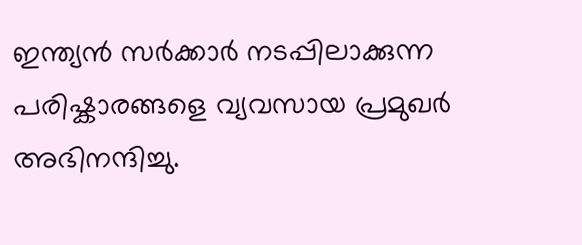ഇന്ത്യൻ സർക്കാർ നടപ്പിലാക്കുന്ന പരിഷ്കാരങ്ങളെ വ്യവസായ പ്രമുഖർ അഭിനന്ദിച്ചു.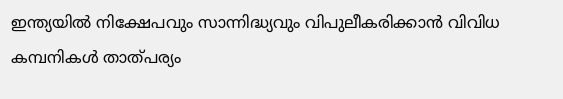ഇന്ത്യയിൽ നിക്ഷേപവും സാന്നിദ്ധ്യവും വിപുലീകരിക്കാൻ വിവിധ കമ്പനികൾ താത്പര്യം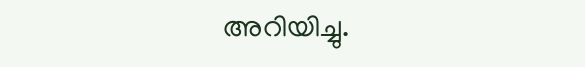അറിയിച്ചു.